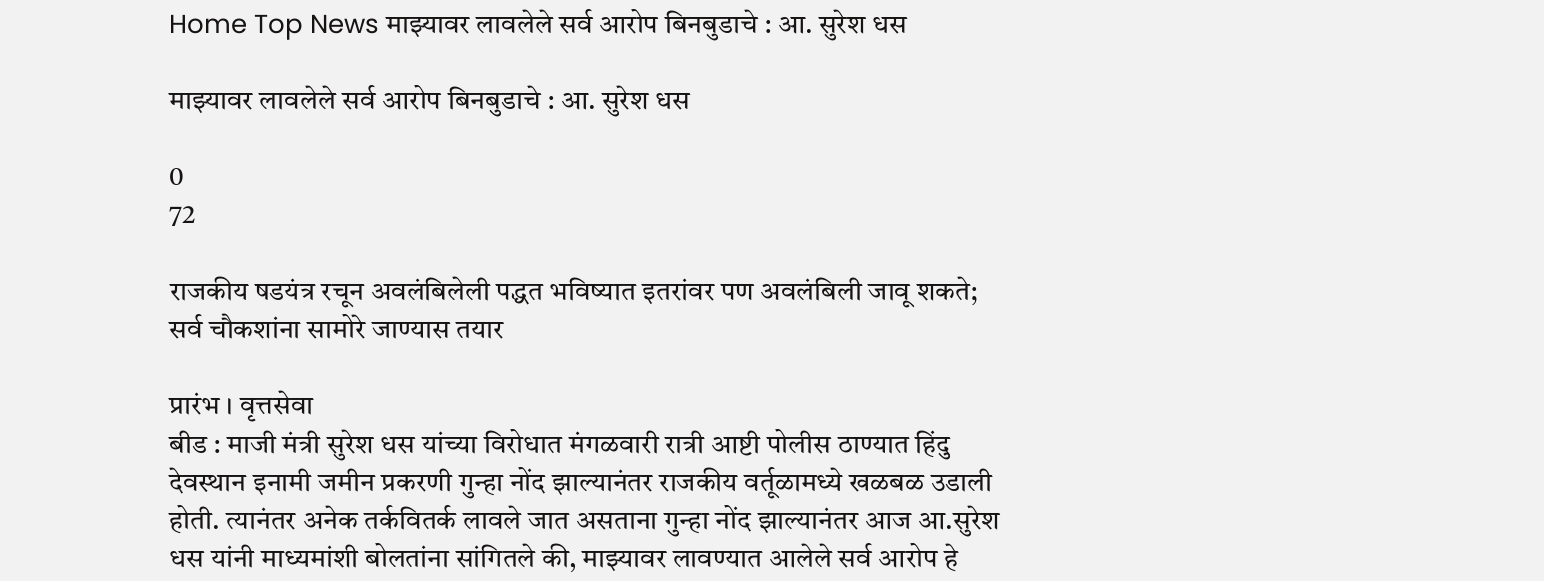Home Top News माझ्यावर लावलेले सर्व आरोप बिनबुडाचे : आ. सुरेश धस

माझ्यावर लावलेले सर्व आरोप बिनबुडाचे : आ. सुरेश धस

0
72

राजकीय षडयंत्र रचून अवलंबिलेली पद्धत भविष्यात इतरांवर पण अवलंबिली जावू शकते; सर्व चौकशांना सामोरे जाण्यास तयार

प्रारंभ । वृत्तसेवा
बीड : माजी मंत्री सुरेश धस यांच्या विरोधात मंगळवारी रात्री आष्टी पोलीस ठाण्यात हिंदु देवस्थान इनामी जमीन प्रकरणी गुन्हा नोंद झाल्यानंतर राजकीय वर्तूळामध्ये खळबळ उडाली होती. त्यानंतर अनेक तर्कवितर्क लावले जात असताना गुन्हा नोंद झाल्यानंतर आज आ.सुरेश धस यांनी माध्यमांशी बोलतांना सांगितले की, माझ्यावर लावण्यात आलेले सर्व आरोप हे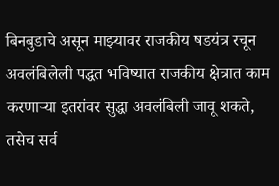बिनबुडाचे असून माझ्यावर राजकीय षडयंत्र रचून अवलंबिलेली पद्धत भविष्यात राजकीय क्षेत्रात काम करणाऱ्या इतरांवर सुद्धा अवलंबिली जावू शकते, तसेच सर्व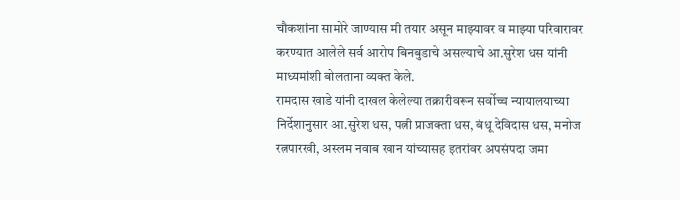चौकशांना सामोरे जाण्यास मी तयार असून माझ्यावर व माझ्या परिवारावर करण्यात आलेले सर्व आरोप बिनबुडाचे असल्याचे आ.सुरेश धस यांनी माध्यमांशी बोलताना व्यक्त केले.
रामदास खाडे यांनी दाखल केलेल्या तक्रारीवरून सर्वोच्च न्यायालयाच्या निर्देशानुसार आ.सुरेश धस, पत्नी प्राजक्ता धस, बंधू देविदास धस, मनोज रत्नपारखी, अस्लम नवाब खान यांच्यासह इतरांवर अपसंपदा जमा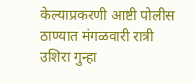केल्याप्रकरणी आष्टी पोलीस ठाण्यात मंगळवारी रात्री उशिरा गुन्हा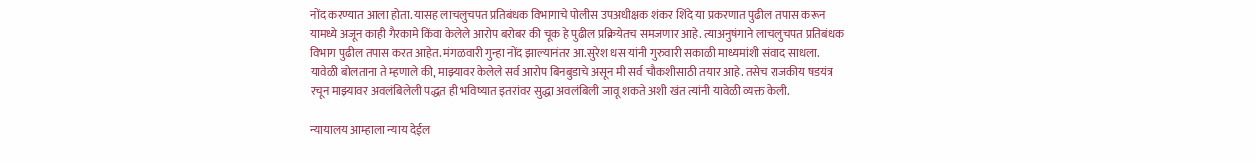नोंद करण्यात आला होता. यासह लाचलुचपत प्रतिबंधक विभागाचे पोलीस उपअधीक्षक शंकर शिंदे या प्रकरणात पुढील तपास करून यामध्ये अजून काही गैरकामे किंवा केलेले आरोप बरोबर की चूक हे पुढील प्रक्रियेतच समजणार आहे. त्याअनुषंगाने लाचलुचपत प्रतिबंधक विभाग पुढील तपास करत आहेत. मंगळवारी गुन्हा नोंद झाल्यानंतर आ.सुरेश धस यांनी गुरुवारी सकाळी माध्यमांशी संवाद साधला. यावेळी बोलताना ते म्हणाले की, माझ्यावर केलेले सर्व आरोप बिनबुडाचे असून मी सर्व चौकशीसाठी तयार आहे. तसेच राजकीय षडयंत्र रचून माझ्यावर अवलंबिलेली पद्धत ही भविष्यात इतरांवर सुद्धा अवलंबिली जावू शकते अशी खंत त्यांनी यावेळी व्यक्त केली.

न्यायालय आम्हाला न्याय देईल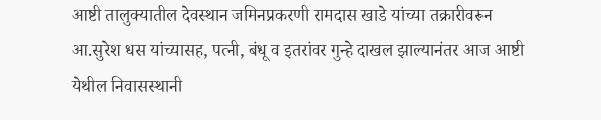आष्टी तालुक्यातील देवस्थान जमिनप्रकरणी रामदास खाडे यांच्या तक्रारीवरून आ.सुरेश धस यांच्यासह, पत्नी, बंधू व इतरांवर गुन्हे दाखल झाल्यानंतर आज आष्टी येथील निवासस्थानी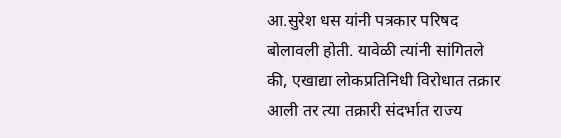आ.सुरेश धस यांनी पत्रकार परिषद बोलावली होती. यावेळी त्यांनी सांगितले की, एखाद्या लोकप्रतिनिधी विरोधात तक्रार आली तर त्या तक्रारी संदर्भात राज्य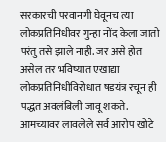सरकारची परवानगी घेवूनच त्या लोकप्रतिनिधीवर गुन्हा नोंद केला जातो परंतु तसे झाले नाही. जर असे होत असेल तर भविष्यात एखाद्या लोकप्रतिनिधीविरोधात षडयंत्र रचून ही पद्धत अवलंबिली जावू शकते. आमच्यावर लावलेले सर्व आरोप खोटे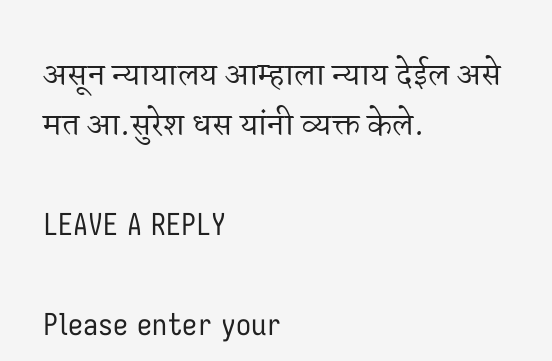असून न्यायालय आम्हाला न्याय देईल असे मत आ.सुरेश धस यांनी व्यक्त केले.

LEAVE A REPLY

Please enter your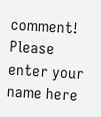comment!
Please enter your name here